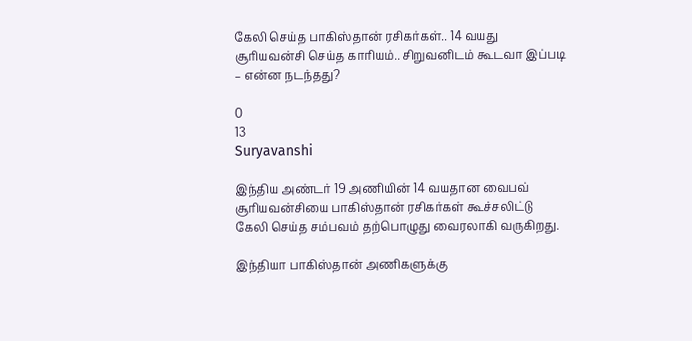கேலி செய்த பாகிஸ்தான் ரசிகர்கள்.. 14 வயது சூரியவன்சி செய்த காரியம்.. சிறுவனிடம் கூடவா இப்படி – என்ன நடந்தது?

0
13
Suryavanshi

இந்திய அண்டர் 19 அணியின் 14 வயதான வைபவ் சூரியவன்சியை பாகிஸ்தான் ரசிகர்கள் கூச்சலிட்டு கேலி செய்த சம்பவம் தற்பொழுது வைரலாகி வருகிறது.

இந்தியா பாகிஸ்தான் அணிகளுக்கு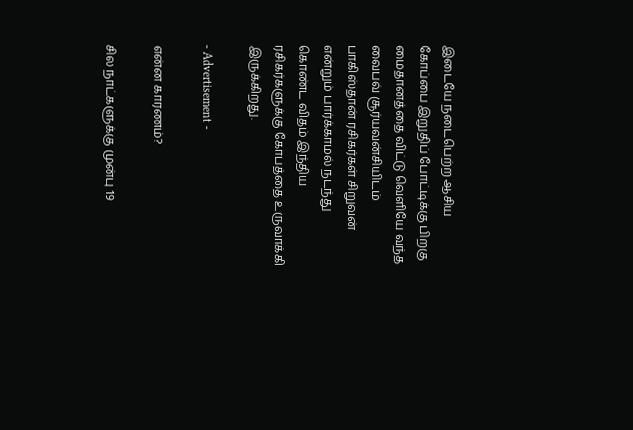இடையே நடைபெற்ற ஆசிய கோப்பை இறுதிப் போட்டிக்கு பிறகு மைதானத்தை விட்டு வெளியே வந்த வைபவ் சூர்யவன்சியிடம் பாகிஸ்தான் ரசிகர்கள் சிறுவன் என்றும் பார்க்காமல் நடந்து கொண்ட விதம் இந்திய ரசிகர்களுக்கு கோபத்தை உருவாக்கி இருக்கிறது.

- Advertisement -

என்ன காரணம்?

சில நாட்களுக்கு முன்பு 19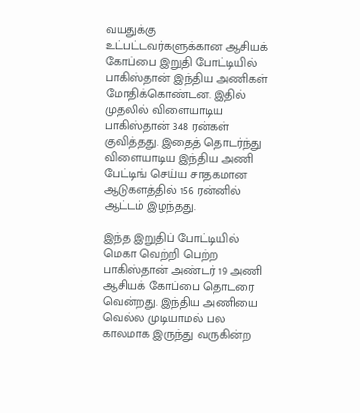வயதுக்கு உட்பட்டவர்களுக்கான ஆசியக் கோப்பை இறுதி போட்டியில் பாகிஸ்தான் இந்திய அணிகள் மோதிக்கொண்டன. இதில் முதலில் விளையாடிய பாகிஸ்தான் 348 ரன்கள் குவித்தது. இதைத் தொடர்ந்து விளையாடிய இந்திய அணி பேட்டிங் செய்ய சாதகமான ஆடுகளத்தில் 156 ரன்னில் ஆட்டம் இழந்தது.

இந்த இறுதிப் போட்டியில் மெகா வெற்றி பெற்ற பாகிஸ்தான் அண்டர் 19 அணி ஆசியக் கோப்பை தொடரை வென்றது. இந்திய அணியை வெல்ல முடியாமல் பல காலமாக இருந்து வருகின்ற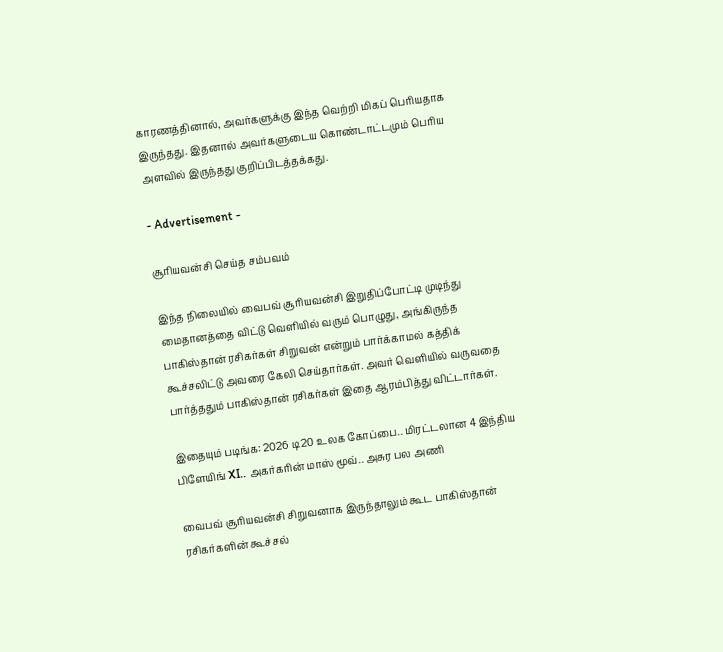காரணத்தினால், அவர்களுக்கு இந்த வெற்றி மிகப் பெரியதாக இருந்தது. இதனால் அவர்களுடைய கொண்டாட்டமும் பெரிய அளவில் இருந்தது குறிப்பிடத்தக்கது.

- Advertisement -

சூரியவன்சி செய்த சம்பவம்

இந்த நிலையில் வைபவ் சூரியவன்சி இறுதிப்போட்டி முடிந்து மைதானத்தை விட்டு வெளியில் வரும் பொழுது, அங்கிருந்த பாகிஸ்தான் ரசிகர்கள் சிறுவன் என்றும் பார்க்காமல் கத்திக் கூச்சலிட்டு அவரை கேலி செய்தார்கள். அவர் வெளியில் வருவதை பார்த்ததும் பாகிஸ்தான் ரசிகர்கள் இதை ஆரம்பித்து விட்டார்கள்.

இதையும் படிங்க: 2026 டி20 உலக கோப்பை.. மிரட்டலான 4 இந்திய பிளேயிங் XI.. அகர்கரின் மாஸ் மூவ்.. அசுர பல அணி

வைபவ் சூரியவன்சி சிறுவனாக இருந்தாலும் கூட பாகிஸ்தான் ரசிகர்களின் கூச்சல்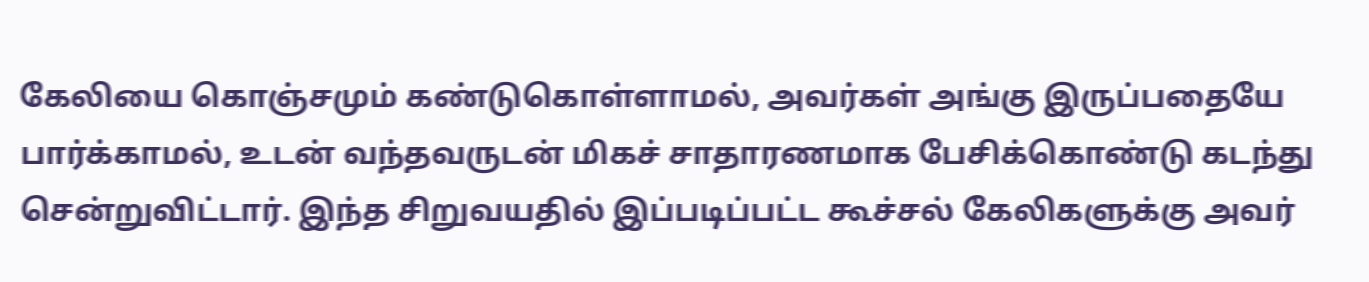கேலியை கொஞ்சமும் கண்டுகொள்ளாமல், அவர்கள் அங்கு இருப்பதையே பார்க்காமல், உடன் வந்தவருடன் மிகச் சாதாரணமாக பேசிக்கொண்டு கடந்து சென்றுவிட்டார். இந்த சிறுவயதில் இப்படிப்பட்ட கூச்சல் கேலிகளுக்கு அவர்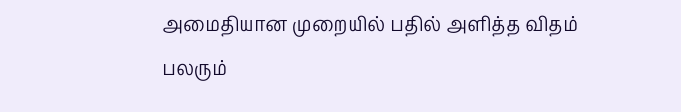அமைதியான முறையில் பதில் அளித்த விதம் பலரும்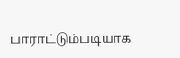பாராட்டும்படியாக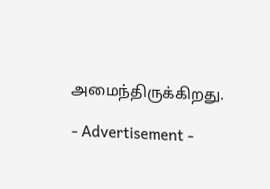அமைந்திருக்கிறது.

- Advertisement -